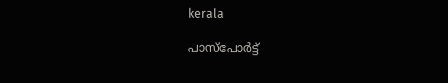kerala

പാസ്പോര്‍ട്ട്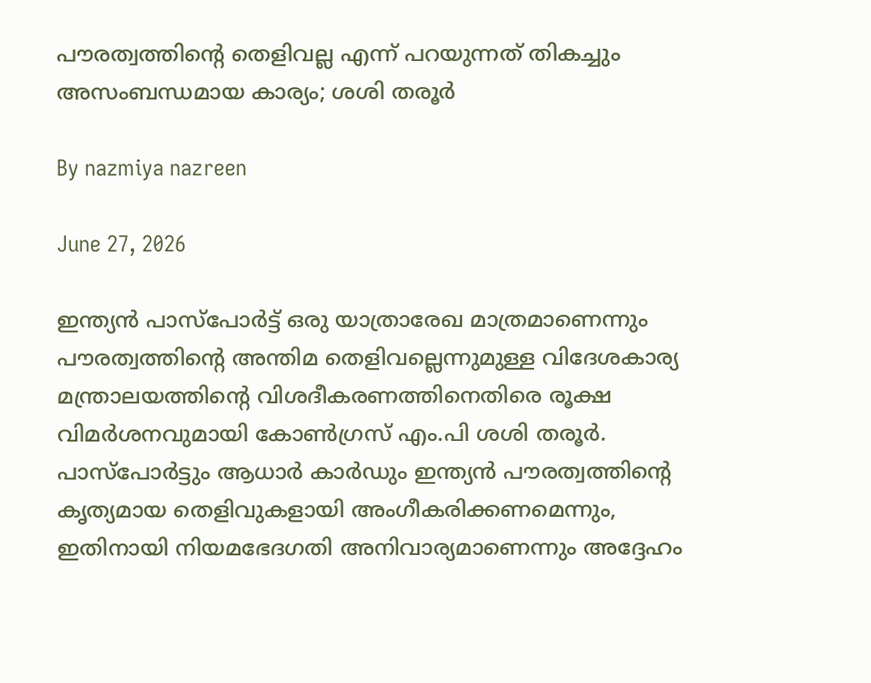പൗരത്വത്തിന്റെ തെളിവല്ല എന്ന് പറയുന്നത് തികച്ചും അസംബന്ധമായ കാര്യം; ശശി തരൂര്‍

By nazmiya nazreen

June 27, 2026

ഇന്ത്യന്‍ പാസ്പോര്‍ട്ട് ഒരു യാത്രാരേഖ മാത്രമാണെന്നും പൗരത്വത്തിന്റെ അന്തിമ തെളിവല്ലെന്നുമുള്ള വിദേശകാര്യ മന്ത്രാലയത്തിന്റെ വിശദീകരണത്തിനെതിരെ രൂക്ഷ വിമര്‍ശനവുമായി കോണ്‍ഗ്രസ് എം.പി ശശി തരൂര്‍. പാസ്പോര്‍ട്ടും ആധാര്‍ കാര്‍ഡും ഇന്ത്യന്‍ പൗരത്വത്തിന്റെ കൃത്യമായ തെളിവുകളായി അംഗീകരിക്കണമെന്നും, ഇതിനായി നിയമഭേദഗതി അനിവാര്യമാണെന്നും അദ്ദേഹം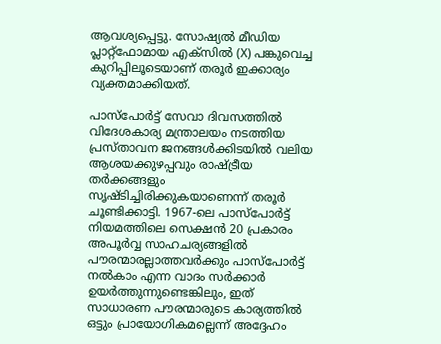ആവശ്യപ്പെട്ടു. സോഷ്യല്‍ മീഡിയ പ്ലാറ്റ്ഫോമായ എക്‌സില്‍ (X) പങ്കുവെച്ച കുറിപ്പിലൂടെയാണ് തരൂര്‍ ഇക്കാര്യം വ്യക്തമാക്കിയത്.

പാസ്പോര്‍ട്ട് സേവാ ദിവസത്തില്‍ വിദേശകാര്യ മന്ത്രാലയം നടത്തിയ പ്രസ്താവന ജനങ്ങള്‍ക്കിടയില്‍ വലിയ ആശയക്കുഴപ്പവും രാഷ്ട്രീയ തര്‍ക്കങ്ങളും സൃഷ്ടിച്ചിരിക്കുകയാണെന്ന് തരൂര്‍ ചൂണ്ടിക്കാട്ടി. 1967-ലെ പാസ്പോര്‍ട്ട് നിയമത്തിലെ സെക്ഷന്‍ 20 പ്രകാരം അപൂര്‍വ്വ സാഹചര്യങ്ങളില്‍ പൗരന്മാരല്ലാത്തവര്‍ക്കും പാസ്പോര്‍ട്ട് നല്‍കാം എന്ന വാദം സര്‍ക്കാര്‍ ഉയര്‍ത്തുന്നുണ്ടെങ്കിലും, ഇത് സാധാരണ പൗരന്മാരുടെ കാര്യത്തില്‍ ഒട്ടും പ്രായോഗികമല്ലെന്ന് അദ്ദേഹം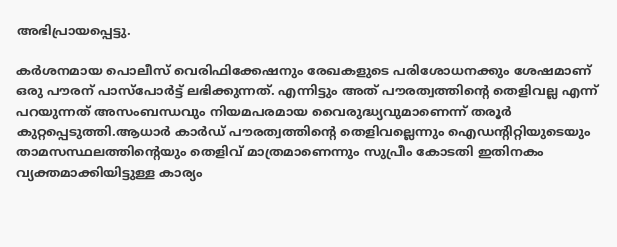അഭിപ്രായപ്പെട്ടു.

കര്‍ശനമായ പൊലീസ് വെരിഫിക്കേഷനും രേഖകളുടെ പരിശോധനക്കും ശേഷമാണ് ഒരു പൗരന് പാസ്പോര്‍ട്ട് ലഭിക്കുന്നത്. എന്നിട്ടും അത് പൗരത്വത്തിന്റെ തെളിവല്ല എന്ന് പറയുന്നത് അസംബന്ധവും നിയമപരമായ വൈരുദ്ധ്യവുമാണെന്ന് തരൂര്‍ കുറ്റപ്പെടുത്തി.ആധാര്‍ കാര്‍ഡ് പൗരത്വത്തിന്റെ തെളിവല്ലെന്നും ഐഡന്റിറ്റിയുടെയും താമസസ്ഥലത്തിന്റെയും തെളിവ് മാത്രമാണെന്നും സുപ്രീം കോടതി ഇതിനകം വ്യക്തമാക്കിയിട്ടുള്ള കാര്യം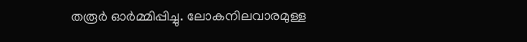തരൂര്‍ ഓര്‍മ്മിപ്പിച്ചു. ലോകനിലവാരമുള്ള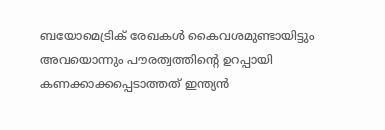ബയോമെട്രിക് രേഖകള്‍ കൈവശമുണ്ടായിട്ടും അവയൊന്നും പൗരത്വത്തിന്റെ ഉറപ്പായി കണക്കാക്കപ്പെടാത്തത് ഇന്ത്യന്‍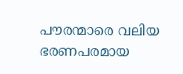പൗരന്മാരെ വലിയ ഭരണപരമായ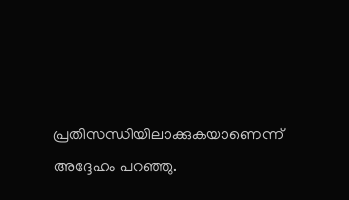പ്രതിസന്ധിയിലാക്കുകയാണെന്ന് അദ്ദേഹം പറഞ്ഞു.